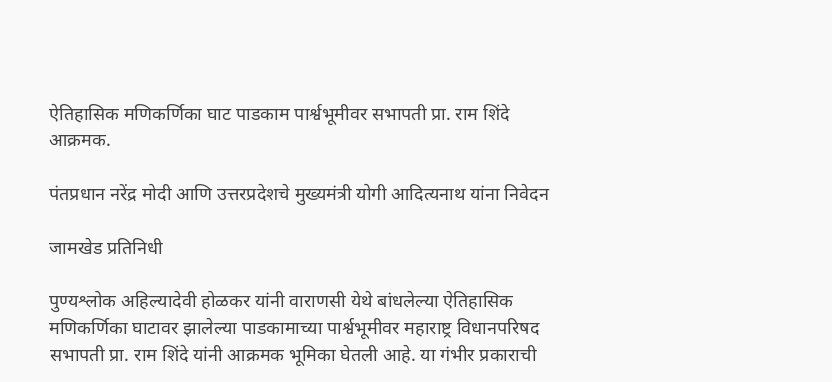ऐतिहासिक मणिकर्णिका घाट पाडकाम पार्श्वभूमीवर सभापती प्रा. राम शिंदे आक्रमक.

पंतप्रधान नरेंद्र मोदी आणि उत्तरप्रदेशचे मुख्यमंत्री योगी आदित्यनाथ यांना निवेदन

जामखेड प्रतिनिधी

पुण्यश्लोक अहिल्यादेवी होळकर यांनी वाराणसी येथे बांधलेल्या ऐतिहासिक मणिकर्णिका घाटावर झालेल्या पाडकामाच्या पार्श्वभूमीवर महाराष्ट्र विधानपरिषद सभापती प्रा. राम शिंदे यांनी आक्रमक भूमिका घेतली आहे. या गंभीर प्रकाराची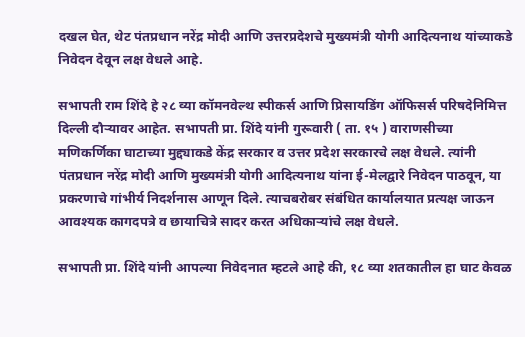दखल घेत, थेट पंतप्रधान नरेंद्र मोदी आणि उत्तरप्रदेशचे मुख्यमंत्री योगी आदित्यनाथ यांच्याकडे निवेदन देवून लक्ष वेधले आहे.

सभापती राम शिंदे हे २८ व्या कॉमनवेल्थ स्पीकर्स आणि प्रिसायडिंग ऑफिसर्स परिषदेनिमित्त दिल्ली दौऱ्यावर आहेत. सभापती प्रा. शिंदे यांनी गुरूवारी ( ता. १५ ) वाराणसीच्या मणिकर्णिका घाटाच्या मुद्द्याकडे केंद्र सरकार व उत्तर प्रदेश सरकारचे लक्ष वेधले. त्यांनी पंतप्रधान नरेंद्र मोदी आणि मुख्यमंत्री योगी आदित्यनाथ यांना ई-मेलद्वारे निवेदन पाठवून, या प्रकरणाचे गांभीर्य निदर्शनास आणून दिले. त्याचबरोबर संबंधित कार्यालयात प्रत्यक्ष जाऊन आवश्यक कागदपत्रे व छायाचित्रे सादर करत अधिकाऱ्यांचे लक्ष वेधले.

सभापती प्रा. शिंदे यांनी आपल्या निवेदनात म्हटले आहे की, १८ व्या शतकातील हा घाट केवळ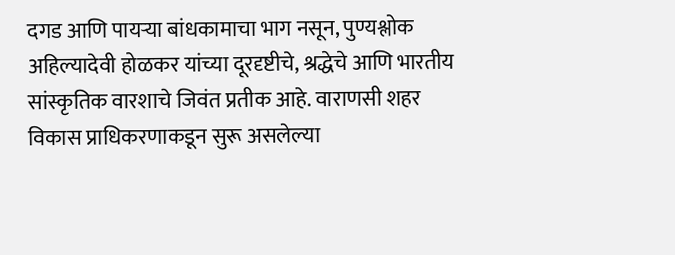दगड आणि पायऱ्या बांधकामाचा भाग नसून, पुण्यश्लोक अहिल्यादेवी होळकर यांच्या दूरदृष्टीचे, श्रद्धेचे आणि भारतीय सांस्कृतिक वारशाचे जिवंत प्रतीक आहे. वाराणसी शहर विकास प्राधिकरणाकडून सुरू असलेल्या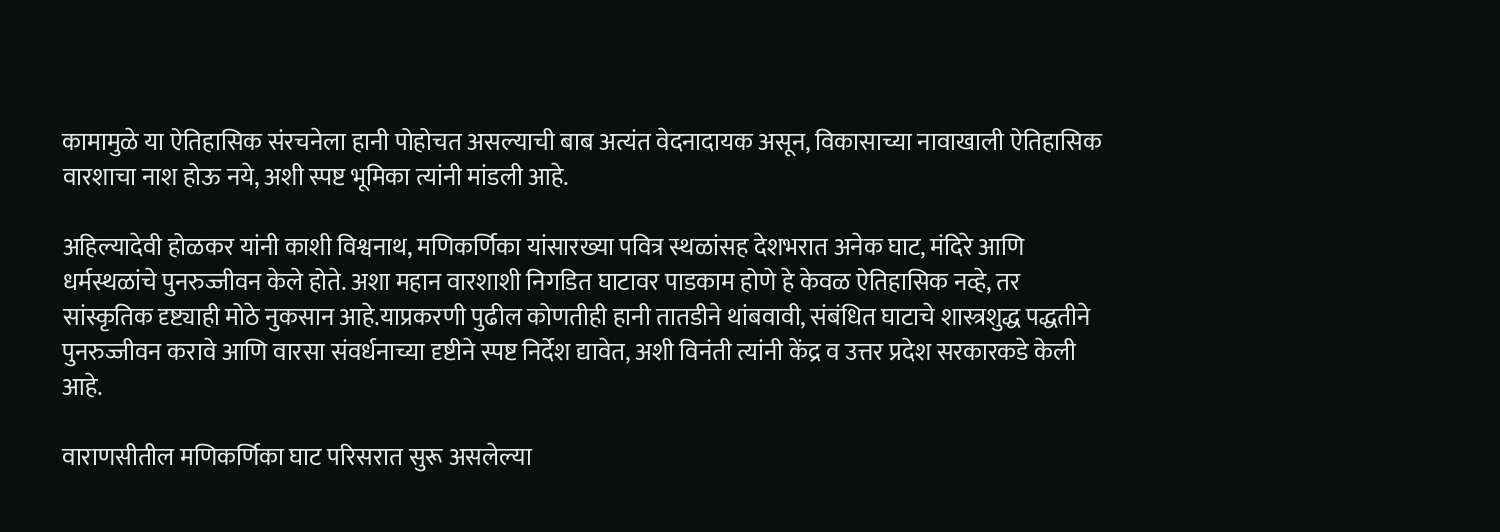कामामुळे या ऐतिहासिक संरचनेला हानी पोहोचत असल्याची बाब अत्यंत वेदनादायक असून, विकासाच्या नावाखाली ऐतिहासिक वारशाचा नाश होऊ नये, अशी स्पष्ट भूमिका त्यांनी मांडली आहे.

अहिल्यादेवी होळकर यांनी काशी विश्वनाथ, मणिकर्णिका यांसारख्या पवित्र स्थळांसह देशभरात अनेक घाट, मंदिरे आणि धर्मस्थळांचे पुनरुज्जीवन केले होते. अशा महान वारशाशी निगडित घाटावर पाडकाम होणे हे केवळ ऐतिहासिक नव्हे, तर सांस्कृतिक दृष्ट्याही मोठे नुकसान आहे.याप्रकरणी पुढील कोणतीही हानी तातडीने थांबवावी, संबंधित घाटाचे शास्त्रशुद्ध पद्धतीने पुनरुज्जीवन करावे आणि वारसा संवर्धनाच्या दृष्टीने स्पष्ट निर्देश द्यावेत, अशी विनंती त्यांनी केंद्र व उत्तर प्रदेश सरकारकडे केली आहे.

वाराणसीतील मणिकर्णिका घाट परिसरात सुरू असलेल्या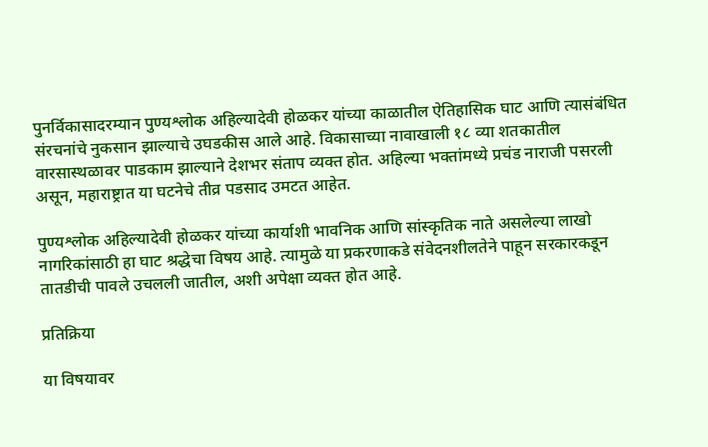पुनर्विकासादरम्यान पुण्यश्लोक अहिल्यादेवी होळकर यांच्या काळातील ऐतिहासिक घाट आणि त्यासंबंधित संरचनांचे नुकसान झाल्याचे उघडकीस आले आहे. विकासाच्या नावाखाली १८ व्या शतकातील वारसास्थळावर पाडकाम झाल्याने देशभर संताप व्यक्त होत. अहिल्या भक्तांमध्ये प्रचंड नाराजी पसरली असून, महाराष्ट्रात या घटनेचे तीव्र पडसाद उमटत आहेत.

पुण्यश्लोक अहिल्यादेवी होळकर यांच्या कार्याशी भावनिक आणि सांस्कृतिक नाते असलेल्या लाखो नागरिकांसाठी हा घाट श्रद्धेचा विषय आहे. त्यामुळे या प्रकरणाकडे संवेदनशीलतेने पाहून सरकारकडून तातडीची पावले उचलली जातील, अशी अपेक्षा व्यक्त होत आहे.

प्रतिक्रिया

या विषयावर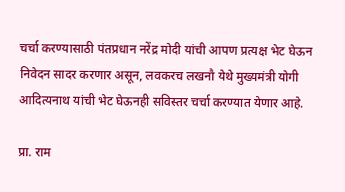चर्चा करण्यासाठी पंतप्रधान नरेंद्र मोदी यांची आपण प्रत्यक्ष भेट घेऊन निवेदन सादर करणार असून, लवकरच लखनौ येथे मुख्यमंत्री योगी आदित्यनाथ यांची भेट घेऊनही सविस्तर चर्चा करण्यात येणार आहे.

प्रा. राम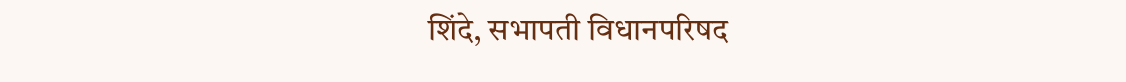शिंदे, सभापती विधानपरिषद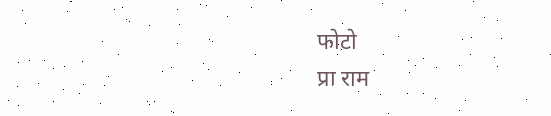फोटो
प्रा राम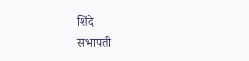शिंदे
सभापती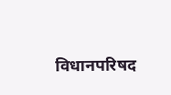विधानपरिषद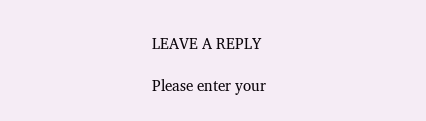LEAVE A REPLY

Please enter your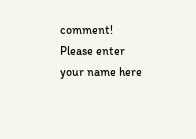comment!
Please enter your name here